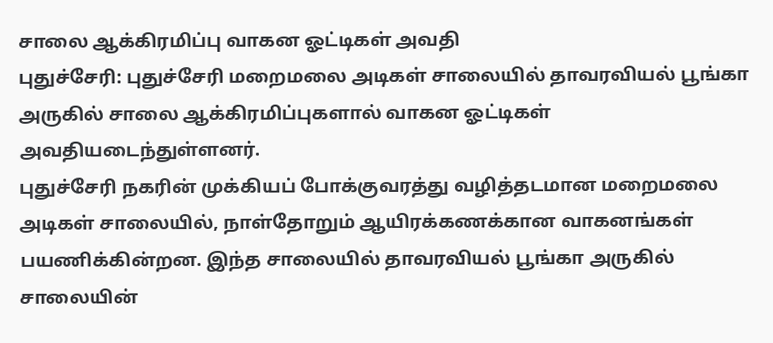சாலை ஆக்கிரமிப்பு வாகன ஓட்டிகள் அவதி
புதுச்சேரி: புதுச்சேரி மறைமலை அடிகள் சாலையில் தாவரவியல் பூங்கா அருகில் சாலை ஆக்கிரமிப்புகளால் வாகன ஓட்டிகள் அவதியடைந்துள்ளனர்.
புதுச்சேரி நகரின் முக்கியப் போக்குவரத்து வழித்தடமான மறைமலை அடிகள் சாலையில், நாள்தோறும் ஆயிரக்கணக்கான வாகனங்கள் பயணிக்கின்றன. இந்த சாலையில் தாவரவியல் பூங்கா அருகில் சாலையின்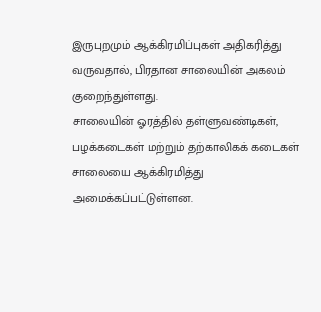இருபுறமும் ஆக்கிரமிப்புகள் அதிகரித்து வருவதால், பிரதான சாலையின் அகலம் குறைந்துள்ளது.
சாலையின் ஓரத்தில் தள்ளுவண்டிகள், பழக்கடைகள் மற்றும் தற்காலிகக் கடைகள் சாலையை ஆக்கிரமித்து அமைக்கப்பட்டுள்ளன.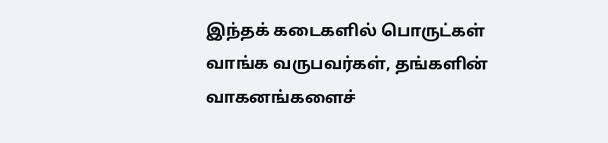இந்தக் கடைகளில் பொருட்கள் வாங்க வருபவர்கள், தங்களின் வாகனங்களைச்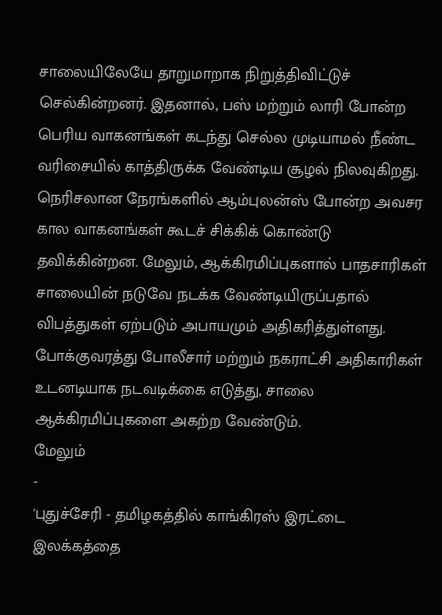சாலையிலேயே தாறுமாறாக நிறுத்திவிட்டுச் செல்கின்றனர். இதனால், பஸ் மற்றும் லாரி போன்ற பெரிய வாகனங்கள் கடந்து செல்ல முடியாமல் நீண்ட வரிசையில் காத்திருக்க வேண்டிய சூழல் நிலவுகிறது.
நெரிசலான நேரங்களில் ஆம்புலன்ஸ் போன்ற அவசர கால வாகனங்கள் கூடச் சிக்கிக் கொண்டு தவிக்கின்றன. மேலும், ஆக்கிரமிப்புகளால் பாதசாரிகள் சாலையின் நடுவே நடக்க வேண்டியிருப்பதால் விபத்துகள் ஏற்படும் அபாயமும் அதிகரித்துள்ளது. போக்குவரத்து போலீசார் மற்றும் நகராட்சி அதிகாரிகள் உடனடியாக நடவடிக்கை எடுத்து, சாலை ஆக்கிரமிப்புகளை அகற்ற வேண்டும்.
மேலும்
-
'புதுச்சேரி - தமிழகத்தில் காங்கிரஸ் இரட்டை இலக்கத்தை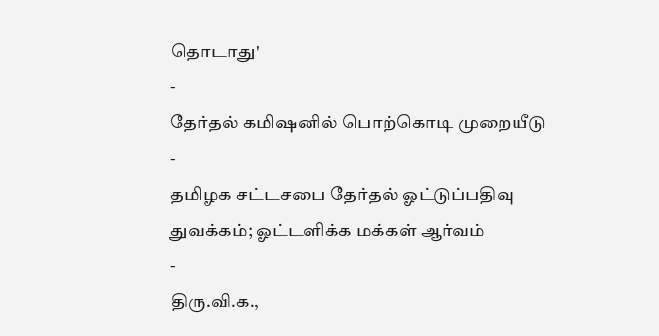தொடாது'
-
தேர்தல் கமிஷனில் பொற்கொடி முறையீடு
-
தமிழக சட்டசபை தேர்தல் ஓட்டுப்பதிவு துவக்கம்; ஓட்டளிக்க மக்கள் ஆர்வம்
-
திரு.வி.க.,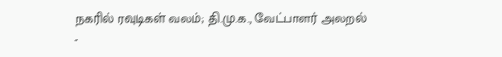நகரில் ரவுடிகள் வலம்; தி.மு.க., வேட்பாளர் அலறல்
-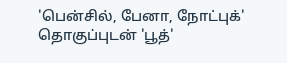'பென்சில், பேனா, நோட்புக்' தொகுப்புடன் 'பூத்'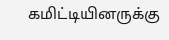கமிட்டியினருக்கு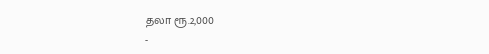தலா ரூ.2,000
-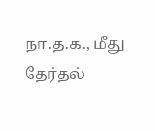நா.த.க., மீது தேர்தல்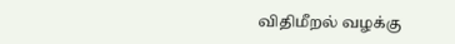விதிமீறல் வழக்கு